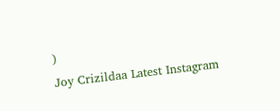)
Joy Crizildaa Latest Instagram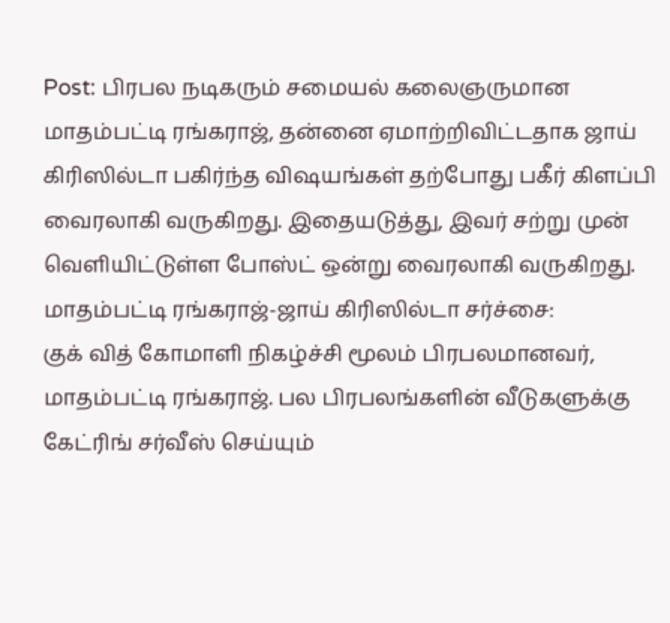Post: பிரபல நடிகரும் சமையல் கலைஞருமான மாதம்பட்டி ரங்கராஜ், தன்னை ஏமாற்றிவிட்டதாக ஜாய் கிரிஸில்டா பகிர்ந்த விஷயங்கள் தற்போது பகீர் கிளப்பி வைரலாகி வருகிறது. இதையடுத்து, இவர் சற்று முன் வெளியிட்டுள்ள போஸ்ட் ஒன்று வைரலாகி வருகிறது.
மாதம்பட்டி ரங்கராஜ்-ஜாய் கிரிஸில்டா சர்ச்சை:
குக் வித் கோமாளி நிகழ்ச்சி மூலம் பிரபலமானவர், மாதம்பட்டி ரங்கராஜ். பல பிரபலங்களின் வீடுகளுக்கு கேட்ரிங் சர்வீஸ் செய்யும்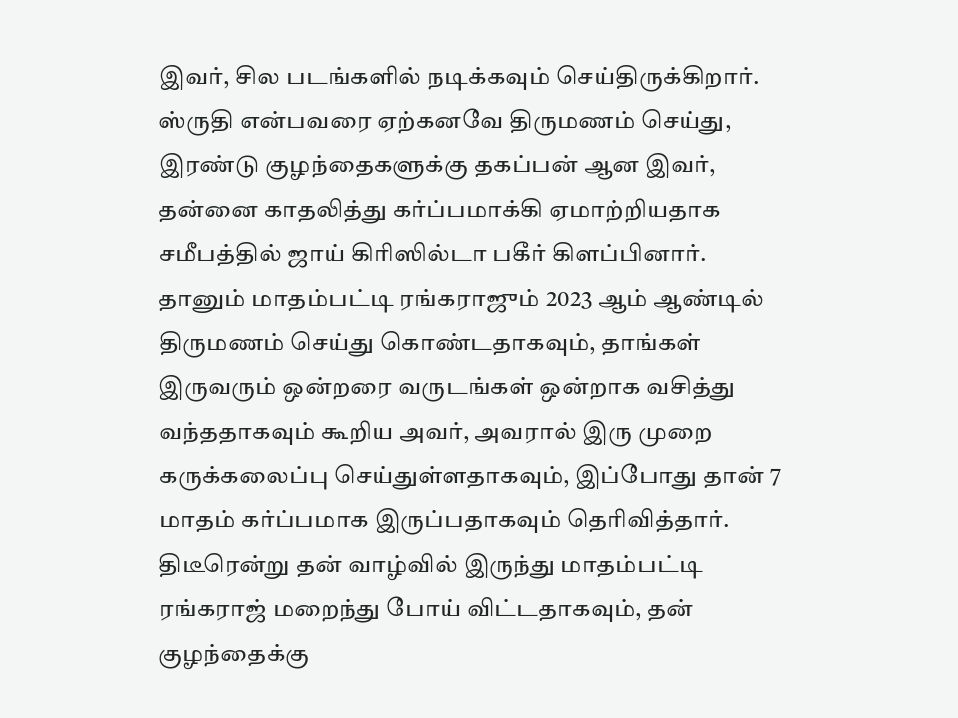இவர், சில படங்களில் நடிக்கவும் செய்திருக்கிறார். ஸ்ருதி என்பவரை ஏற்கனவே திருமணம் செய்து, இரண்டு குழந்தைகளுக்கு தகப்பன் ஆன இவர், தன்னை காதலித்து கர்ப்பமாக்கி ஏமாற்றியதாக சமீபத்தில் ஜாய் கிரிஸில்டா பகீர் கிளப்பினார்.
தானும் மாதம்பட்டி ரங்கராஜும் 2023 ஆம் ஆண்டில் திருமணம் செய்து கொண்டதாகவும், தாங்கள் இருவரும் ஒன்றரை வருடங்கள் ஒன்றாக வசித்து வந்ததாகவும் கூறிய அவர், அவரால் இரு முறை கருக்கலைப்பு செய்துள்ளதாகவும், இப்போது தான் 7 மாதம் கர்ப்பமாக இருப்பதாகவும் தெரிவித்தார்.
திடீரென்று தன் வாழ்வில் இருந்து மாதம்பட்டி ரங்கராஜ் மறைந்து போய் விட்டதாகவும், தன் குழந்தைக்கு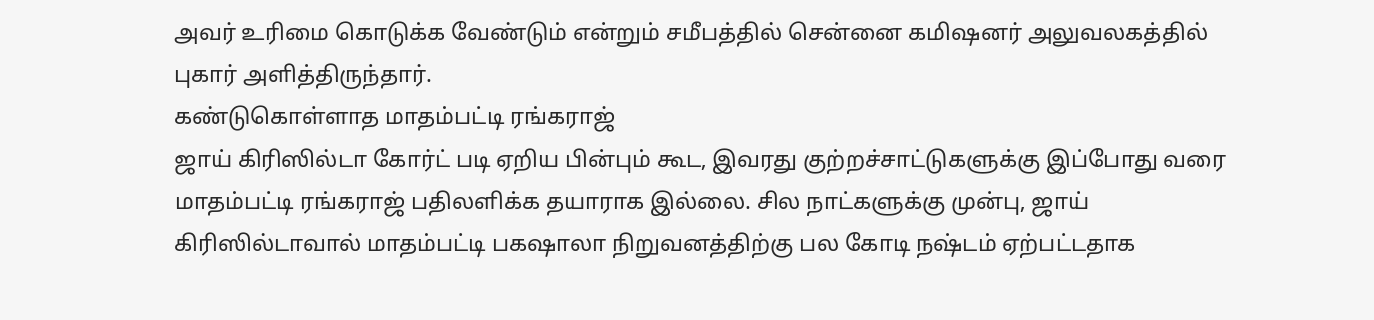அவர் உரிமை கொடுக்க வேண்டும் என்றும் சமீபத்தில் சென்னை கமிஷனர் அலுவலகத்தில் புகார் அளித்திருந்தார்.
கண்டுகொள்ளாத மாதம்பட்டி ரங்கராஜ்
ஜாய் கிரிஸில்டா கோர்ட் படி ஏறிய பின்பும் கூட, இவரது குற்றச்சாட்டுகளுக்கு இப்போது வரை மாதம்பட்டி ரங்கராஜ் பதிலளிக்க தயாராக இல்லை. சில நாட்களுக்கு முன்பு, ஜாய் கிரிஸில்டாவால் மாதம்பட்டி பகஷாலா நிறுவனத்திற்கு பல கோடி நஷ்டம் ஏற்பட்டதாக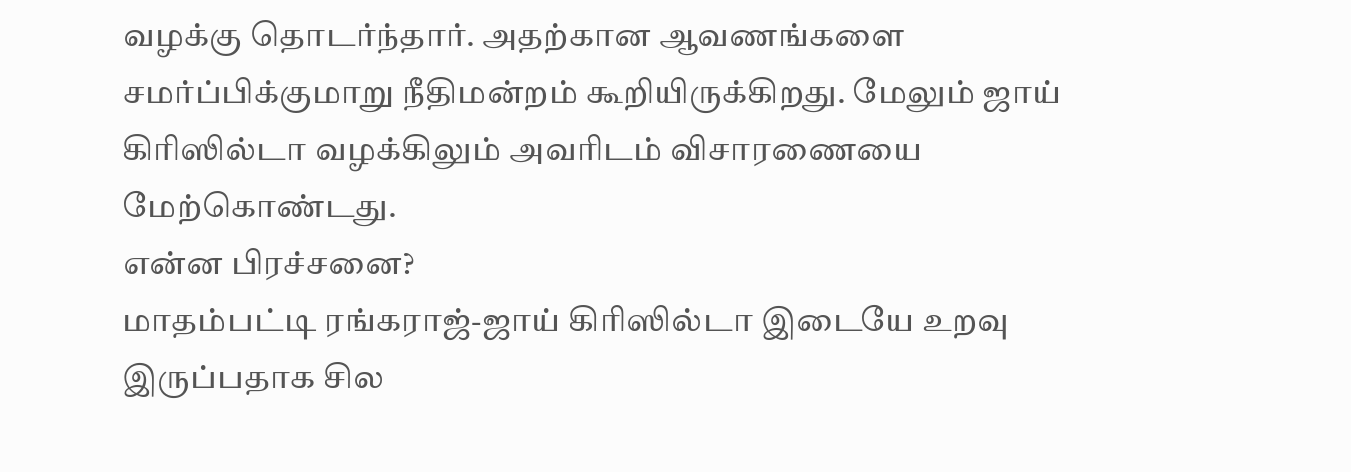வழக்கு தொடர்ந்தார். அதற்கான ஆவணங்களை சமர்ப்பிக்குமாறு நீதிமன்றம் கூறியிருக்கிறது. மேலும் ஜாய் கிரிஸில்டா வழக்கிலும் அவரிடம் விசாரணையை மேற்கொண்டது.
என்ன பிரச்சனை?
மாதம்பட்டி ரங்கராஜ்-ஜாய் கிரிஸில்டா இடையே உறவு இருப்பதாக சில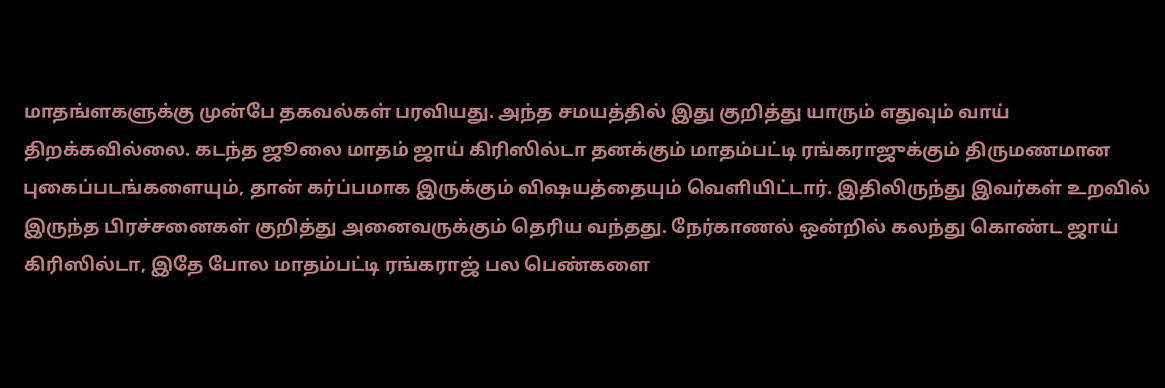மாதங்ளகளுக்கு முன்பே தகவல்கள் பரவியது. அந்த சமயத்தில் இது குறித்து யாரும் எதுவும் வாய் திறக்கவில்லை. கடந்த ஜூலை மாதம் ஜாய் கிரிஸில்டா தனக்கும் மாதம்பட்டி ரங்கராஜுக்கும் திருமணமான புகைப்படங்களையும், தான் கர்ப்பமாக இருக்கும் விஷயத்தையும் வெளியிட்டார். இதிலிருந்து இவர்கள் உறவில் இருந்த பிரச்சனைகள் குறித்து அனைவருக்கும் தெரிய வந்தது. நேர்காணல் ஒன்றில் கலந்து கொண்ட ஜாய் கிரிஸில்டா, இதே போல மாதம்பட்டி ரங்கராஜ் பல பெண்களை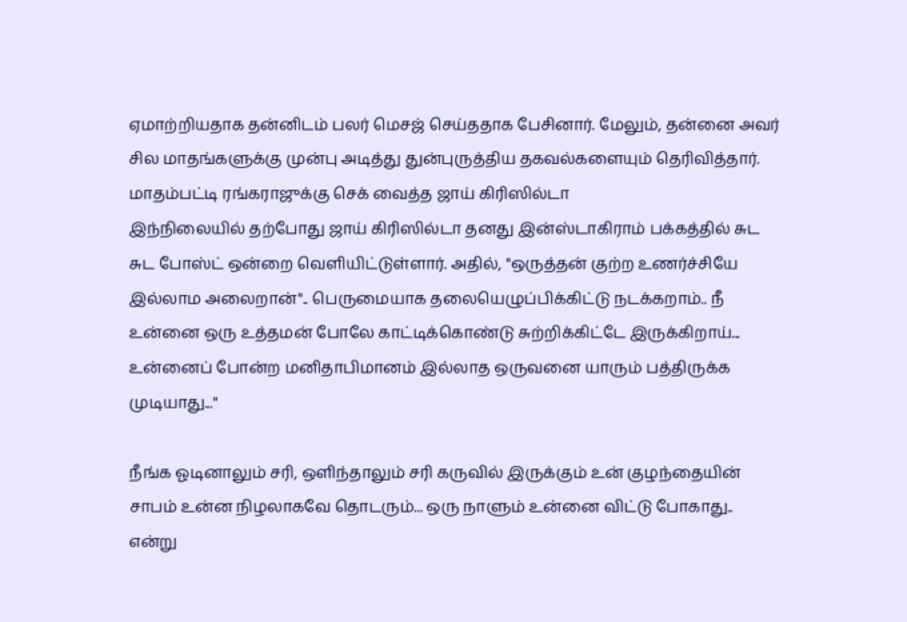ஏமாற்றியதாக தன்னிடம் பலர் மெசஜ் செய்ததாக பேசினார். மேலும், தன்னை அவர் சில மாதங்களுக்கு முன்பு அடித்து துன்புருத்திய தகவல்களையும் தெரிவித்தார்.
மாதம்பட்டி ரங்கராஜுக்கு செக் வைத்த ஜாய் கிரிஸில்டா
இந்நிலையில் தற்போது ஜாய் கிரிஸில்டா தனது இன்ஸ்டாகிராம் பக்கத்தில் சுட சுட போஸ்ட் ஒன்றை வெளியிட்டுள்ளார். அதில், "ஒருத்தன் குற்ற உணர்ச்சியே இல்லாம அலைறான்".. பெருமையாக தலையெழுப்பிக்கிட்டு நடக்கறாம்.. நீ உன்னை ஒரு உத்தமன் போலே காட்டிக்கொண்டு சுற்றிக்கிட்டே இருக்கிறாய்... உன்னைப் போன்ற மனிதாபிமானம் இல்லாத ஒருவனை யாரும் பத்திருக்க முடியாது..."

நீங்க ஓடினாலும் சரி, ஒளிந்தாலும் சரி கருவில் இருக்கும் உன் குழந்தையின் சாபம் உன்ன நிழலாகவே தொடரும்... ஒரு நாளும் உன்னை விட்டு போகாது.. என்று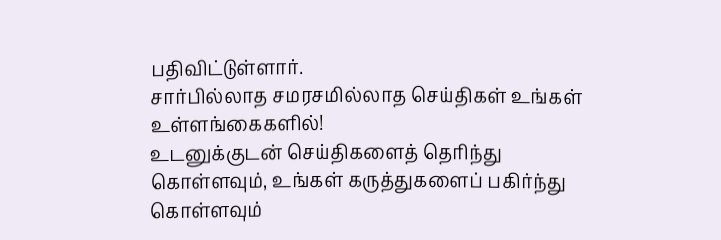பதிவிட்டுள்ளார்.
சார்பில்லாத சமரசமில்லாத செய்திகள் உங்கள் உள்ளங்கைகளில்!
உடனுக்குடன் செய்திகளைத் தெரிந்து கொள்ளவும், உங்கள் கருத்துகளைப் பகிர்ந்து கொள்ளவும்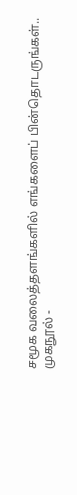சமூக வலைத்தளங்களில் எங்களைப் பின்தொடருங்கள்..
முகநூல் -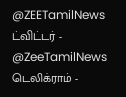@ZEETamilNews
ட்விட்டர் - @ZeeTamilNews
டெலிக்ராம் -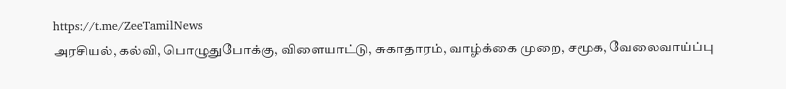https://t.me/ZeeTamilNews
அரசியல், கல்வி, பொழுதுபோக்கு, விளையாட்டு, சுகாதாரம், வாழ்க்கை முறை, சமூக, வேலைவாய்ப்பு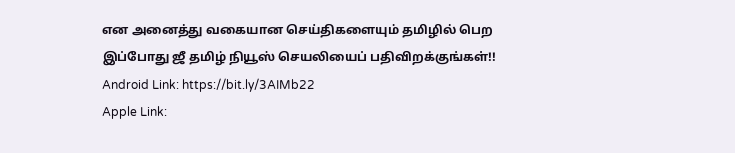என அனைத்து வகையான செய்திகளையும் தமிழில் பெற இப்போது ஜீ தமிழ் நியூஸ் செயலியைப் பதிவிறக்குங்கள்!!
Android Link: https://bit.ly/3AIMb22
Apple Link: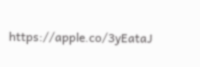https://apple.co/3yEataJ